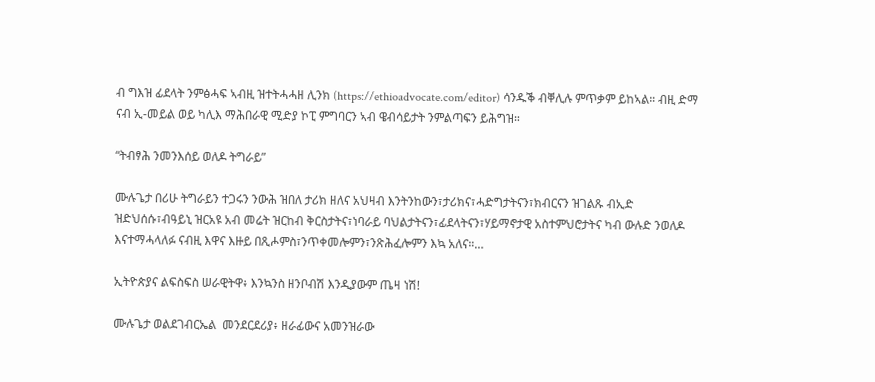ብ ግእዝ ፊደላት ንምፅሓፍ ኣብዚ ዝተትሓሓዘ ሊንክ (https://ethioadvocate.com/editor) ሳንዱቕ ብቐሊሉ ምጥቃም ይከኣል። ብዚ ድማ ናብ ኢ-መይል ወይ ካሊእ ማሕበራዊ ሚድያ ኮፒ ምግባርን ኣብ ዌብሳይታት ንምልጣፍን ይሕግዝ።

“ትብፃሕ ንመንእሰይ ወለዶ ትግራይ”

ሙሉጌታ በሪሁ ትግራይን ተጋሩን ንውሕ ዝበለ ታሪክ ዘለና አህዛብ እንትንከውን፣ታሪክና፣ሓድግታትናን፣ክብርናን ዝገልጹ ብኢድ ዝድህሰሱ፣ብዓይኒ ዝርአዩ አብ መሬት ዝርከብ ቅርስታትና፣ነባራይ ባህልታትናን፣ፊደላትናን፣ሃይማኖታዊ አስተምህሮታትና ካብ ውሉድ ንወለዶ እናተማሓላለፉ ናብዚ እዋና እዙይ በጺሖምስ፣ንጥቀመሎምን፣ንጽሕፈሎምን እኳ አለና።…

ኢትዮጵያና ልፍስፍስ ሠራዊትዋ፥ እንኳንስ ዘንቦብሽ እንዲያውም ጤዛ ነሽ!

ሙሉጌታ ወልደገብርኤል  መንደርደሪያ፥ ዘራፊውና አመንዝራው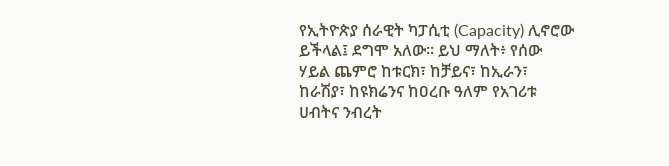የኢትዮጵያ ሰራዊት ካፓሲቲ (Capacity) ሊኖሮው ይችላል፤ ደግሞ አለው። ይህ ማለት፥ የሰው ሃይል ጨምሮ ከቱርክ፣ ከቻይና፣ ከኢራን፣ ከራሽያ፣ ከዩክሬንና ከዐረቡ ዓለም የአገሪቱ ሀብትና ንብረት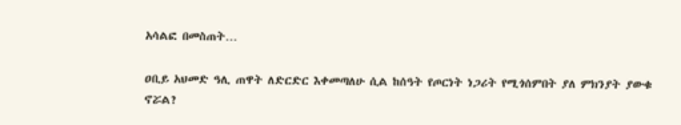አሳልፎ በመስጠት…

ዐቢይ አህመድ ዓሊ ጠዋት ለድርድር እቀመጣለሁ ሲል ከሰዓት የጦርነት ነጋሪት የሚጎሰምበት ያለ ምክንያት ያውቁ ኖሯል?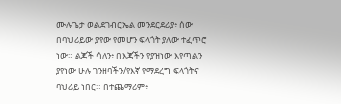ሙሉጌታ ወልደገብርኤል መንደርደሪያ፥ ሰው በባህሪይው ያየው የመሆን ፍላጎት ያለው ተፈጥሮ ነው። ልጆች ሳለን፥ በእጃችን የያዝነው እየጣልን ያየነው ሁሉ ገንዘባችን/የእኛ የማደረግ ፍላጎትና ባህሪይ ነበር። በተጨማሪም፥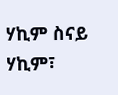ሃኪም ስናይ ሃኪም፣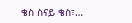ቄስ ስናይ ቄስ፣…